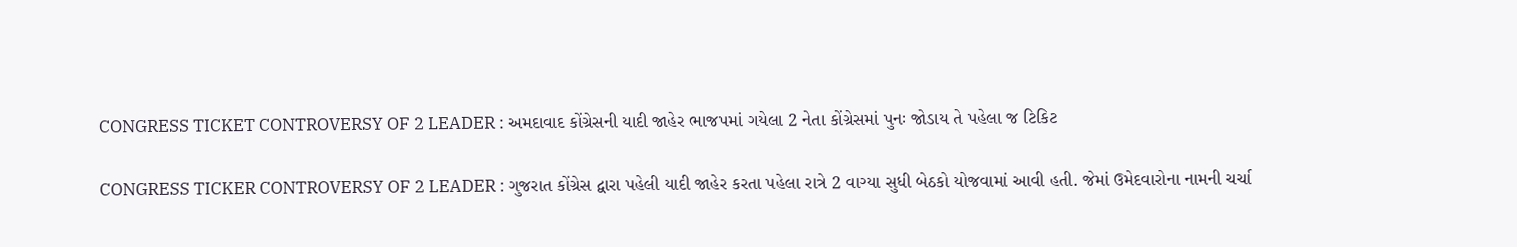CONGRESS TICKET CONTROVERSY OF 2 LEADER : અમદાવાદ કોંગ્રેસની યાદી જાહેર ભાજપમાં ગયેલા 2 નેતા કોંગ્રેસમાં પુનઃ જોડાય તે પહેલા જ ટિકિટ

CONGRESS TICKER CONTROVERSY OF 2 LEADER : ગુજરાત કોંગ્રેસ દ્વારા પહેલી યાદી જાહેર કરતા પહેલા રાત્રે 2 વાગ્યા સુધી બેઠકો યોજવામાં આવી હતી. જેમાં ઉમેદવારોના નામની ચર્ચા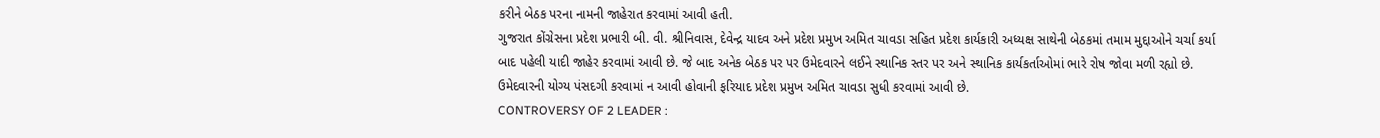કરીને બેઠક પરના નામની જાહેરાત કરવામાં આવી હતી.
ગુજરાત કોંગ્રેસના પ્રદેશ પ્રભારી બી. વી. શ્રીનિવાસ, દેવેન્દ્ર યાદવ અને પ્રદેશ પ્રમુખ અમિત ચાવડા સહિત પ્રદેશ કાર્યકારી અધ્યક્ષ સાથેની બેઠકમાં તમામ મુદ્દાઓને ચર્ચા કર્યા બાદ પહેલી યાદી જાહેર કરવામાં આવી છે. જે બાદ અનેક બેઠક પર પર ઉમેદવારને લઈને સ્થાનિક સ્તર પર અને સ્થાનિક કાર્યકર્તાઓમાં ભારે રોષ જોવા મળી રહ્યો છે. ઉમેદવારની યોગ્ય પંસદગી કરવામાં ન આવી હોવાની ફરિયાદ પ્રદેશ પ્રમુખ અમિત ચાવડા સુધી કરવામાં આવી છે.
CONTROVERSY OF 2 LEADER :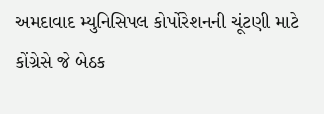અમદાવાદ મ્યુનિસિપલ કોર્પોરેશનની ચૂંટણી માટે કોંગ્રેસે જે બેઠક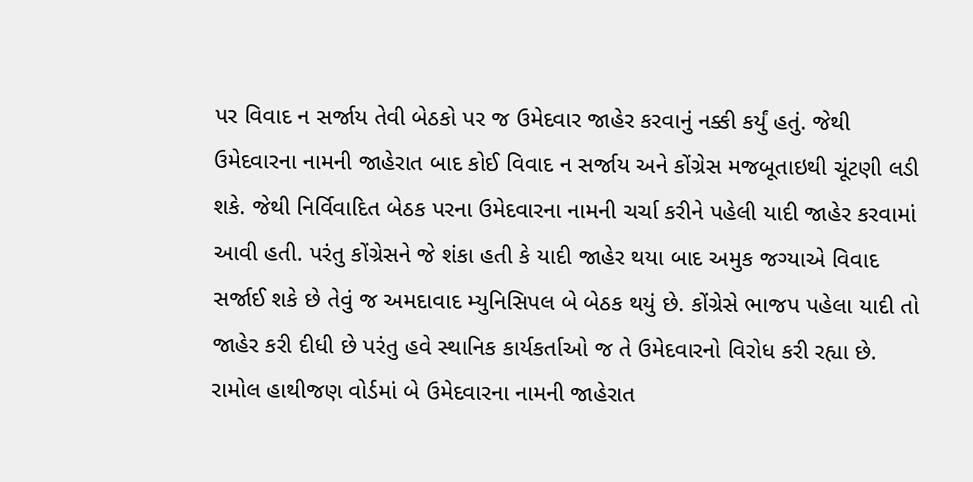પર વિવાદ ન સર્જાય તેવી બેઠકો પર જ ઉમેદવાર જાહેર કરવાનું નક્કી કર્યું હતું. જેથી ઉમેદવારના નામની જાહેરાત બાદ કોઈ વિવાદ ન સર્જાય અને કોંગ્રેસ મજબૂતાઇથી ચૂંટણી લડી શકે. જેથી નિર્વિવાદિત બેઠક પરના ઉમેદવારના નામની ચર્ચા કરીને પહેલી યાદી જાહેર કરવામાં આવી હતી. પરંતુ કોંગ્રેસને જે શંકા હતી કે યાદી જાહેર થયા બાદ અમુક જગ્યાએ વિવાદ સર્જાઈ શકે છે તેવું જ અમદાવાદ મ્યુનિસિપલ બે બેઠક થયું છે. કોંગ્રેસે ભાજપ પહેલા યાદી તો જાહેર કરી દીધી છે પરંતુ હવે સ્થાનિક કાર્યકર્તાઓ જ તે ઉમેદવારનો વિરોધ કરી રહ્યા છે.
રામોલ હાથીજણ વોર્ડમાં બે ઉમેદવારના નામની જાહેરાત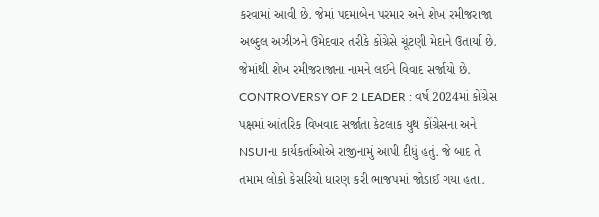કરવામાં આવી છે. જેમાં પદમાબેન પરમાર અને શેખ રમીજરાજા અબ્દુલ અઝીઝને ઉમેદવાર તરીકે કોંગ્રેસે ચૂંટણી મેદાને ઉતાર્યા છે. જેમાંથી શેખ રમીજરાજાના નામને લઈને વિવાદ સર્જાયો છે.
CONTROVERSY OF 2 LEADER : વર્ષ 2024માં કોંગ્રેસ પક્ષમાં આંતરિક વિખવાદ સર્જાતા કેટલાક યુથ કોંગ્રેસના અને NSUIના કાર્યકર્તાઓએ રાજીનામું આપી દીધું હતું. જે બાદ તે તમામ લોકો કેસરિયો ધારણ કરી ભાજપમાં જોડાઈ ગયા હતા.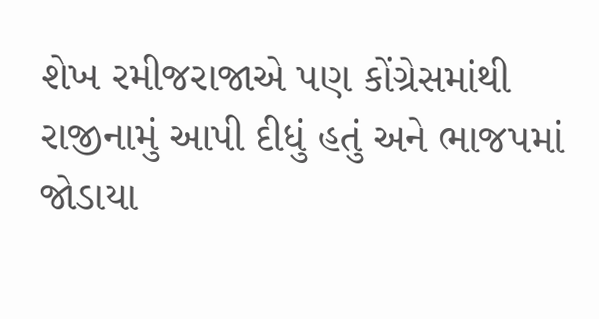શેખ રમીજરાજાએ પણ કોંગ્રેસમાંથી રાજીનામું આપી દીધું હતું અને ભાજપમાં જોડાયા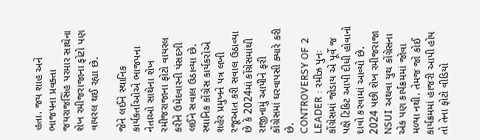હતા. જય શાહ અને ભાજપના પ્રવક્તા જયરાજસિંહ પરમાર સાથેના શેખ રમીજરાજાના ફોટો પણ વાયરલ થઈ રહ્યા છે.

જેને લઈને સ્થાનિક કાર્યકર્તાઓએ ભાજપના નેતાઓ સાથેના શેખ રમીજરાજાના ફોટો વાયરલ કરીને ઉમેદવારની પંસદગી લઈને સવાલ ઉઠાવ્યા છે. સ્થાનિક કોંગ્રેસ કાર્યકરોએ શહેર પ્રમુખને પત્ર લખી રજૂઆત કરી સવાલ ઉઠાવ્યા છે કે 2024માં કોંગ્રેસમાંથી રાજીનામું આપીને ફરી કોંગ્રેસમાં ઘરવાપસી ક્યારે કરી છે.
CONTROVERSY OF 2 LEADER : રમીઝ પુનઃ કોંગ્રેસમાં જોડાય એ પૂર્વે જ પક્ષે ટિકિટ આપી દીધી હોવાનો દાવો કરવામાં આવ્યો છે. 2024 પછી શેખ રમીજરાજા NSUI અથવા યુથ કોંગ્રેસના એક પણ કાર્યક્રમમાં જોવા મળ્યા નથી. તેમજ જો કોઈ કાર્યક્રમમાં હાજરી આપી હોય તો તેના ફોટો વીડિયો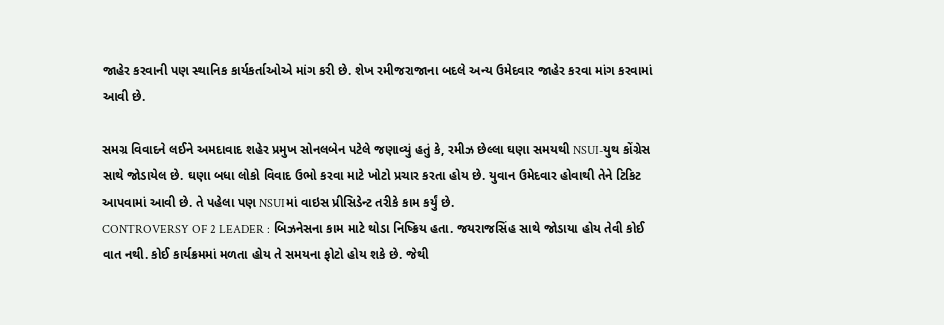જાહેર કરવાની પણ સ્થાનિક કાર્યકર્તાઓએ માંગ કરી છે. શેખ રમીજરાજાના બદલે અન્ય ઉમેદવાર જાહેર કરવા માંગ કરવામાં આવી છે.

સમગ્ર વિવાદને લઈને અમદાવાદ શહેર પ્રમુખ સોનલબેન પટેલે જણાવ્યું હતું કે, રમીઝ છેલ્લા ઘણા સમયથી NSUI-યુથ કોંગ્રેસ સાથે જોડાયેલ છે. ઘણા બધા લોકો વિવાદ ઉભો કરવા માટે ખોટો પ્રચાર કરતા હોય છે. યુવાન ઉમેદવાર હોવાથી તેને ટિકિટ આપવામાં આવી છે. તે પહેલા પણ NSUIમાં વાઇસ પ્રીસિડેન્ટ તરીકે કામ કર્યું છે.
CONTROVERSY OF 2 LEADER : બિઝનેસના કામ માટે થોડા નિષ્ક્રિય હતા. જયરાજસિંહ સાથે જોડાયા હોય તેવી કોઈ વાત નથી. કોઈ કાર્યક્રમમાં મળતા હોય તે સમયના ફોટો હોય શકે છે. જેથી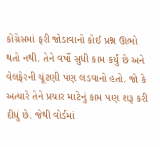કોંગ્રેસમાં ફરી જોડાવાનો કોઈ પ્રશ્ન ઊભો થતો નથી. તેને વર્ષો સુધી કામ કર્યું છે અને વેલફેરની ચૂંટણી પણ લડવાનો હતો. જો કે અત્યારે તેને પ્રચાર માટેનું કામ પણ શરૂ કરી દીધું છે. જેથી વોર્ડમાં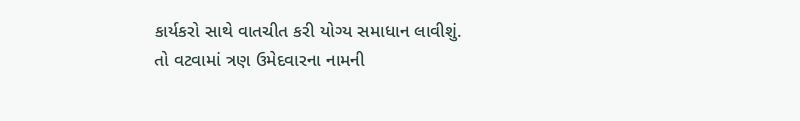કાર્યકરો સાથે વાતચીત કરી યોગ્ય સમાધાન લાવીશું.
તો વટવામાં ત્રણ ઉમેદવારના નામની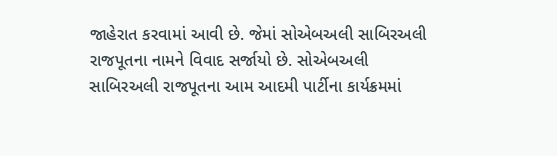જાહેરાત કરવામાં આવી છે. જેમાં સોએબઅલી સાબિરઅલી રાજપૂતના નામને વિવાદ સર્જાયો છે. સોએબઅલી સાબિરઅલી રાજપૂતના આમ આદમી પાર્ટીના કાર્યક્રમમાં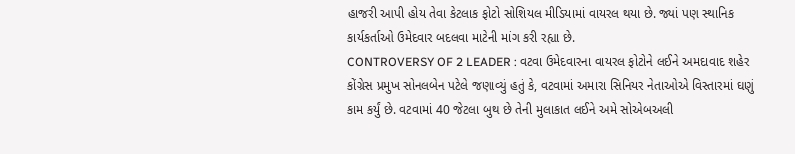હાજરી આપી હોય તેવા કેટલાક ફોટો સોશિયલ મીડિયામાં વાયરલ થયા છે. જ્યાં પણ સ્થાનિક કાર્યકર્તાઓ ઉમેદવાર બદલવા માટેની માંગ કરી રહ્યા છે.
CONTROVERSY OF 2 LEADER : વટવા ઉમેદવારના વાયરલ ફોટોને લઈને અમદાવાદ શહેર કોંગ્રેસ પ્રમુખ સોનલબેન પટેલે જણાવ્યું હતું કે, વટવામાં અમારા સિનિયર નેતાઓએ વિસ્તારમાં ઘણું કામ કર્યું છે. વટવામાં 40 જેટલા બુથ છે તેની મુલાકાત લઈને અમે સોએબઅલી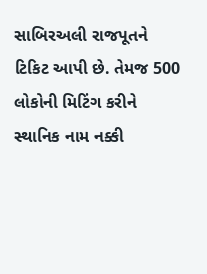સાબિરઅલી રાજપૂતને ટિકિટ આપી છે. તેમજ 500 લોકોની મિટિંગ કરીને સ્થાનિક નામ નક્કી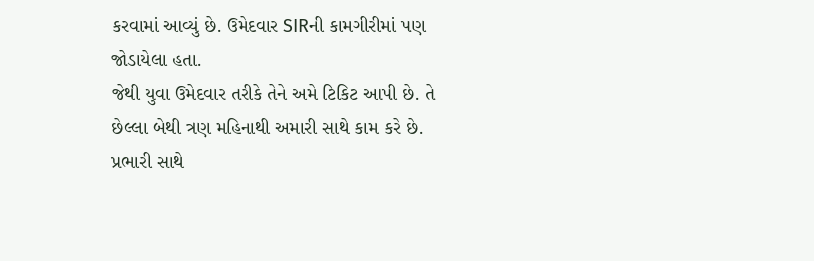કરવામાં આવ્યું છે. ઉમેદવાર SIRની કામગીરીમાં પણ જોડાયેલા હતા.
જેથી યુવા ઉમેદવાર તરીકે તેને અમે ટિકિટ આપી છે. તે છેલ્લા બેથી ત્રણ મહિનાથી અમારી સાથે કામ કરે છે. પ્રભારી સાથે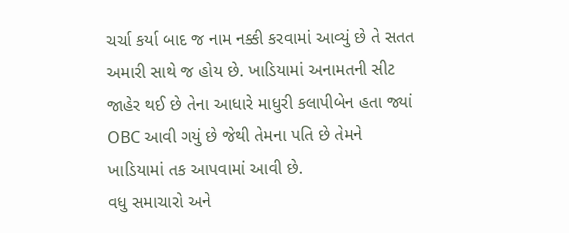ચર્ચા કર્યા બાદ જ નામ નક્કી કરવામાં આવ્યું છે તે સતત અમારી સાથે જ હોય છે. ખાડિયામાં અનામતની સીટ જાહેર થઈ છે તેના આધારે માધુરી કલાપીબેન હતા જ્યાં OBC આવી ગયું છે જેથી તેમના પતિ છે તેમને ખાડિયામાં તક આપવામાં આવી છે.
વધુ સમાચારો અને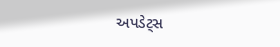અપડેટ્સ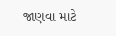જાણવા માટે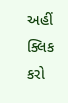અહીં ક્લિક કરો